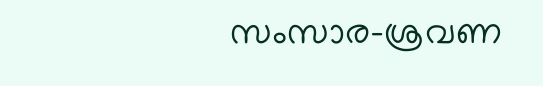സംസാര-ശ്രവണ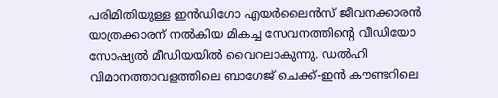പരിമിതിയുള്ള ഇൻഡിഗോ എയർലൈൻസ് ജീവനക്കാരൻ യാത്രക്കാരന് നൽകിയ മികച്ച സേവനത്തിന്റെ വീഡിയോ സോഷ്യൽ മീഡിയയിൽ വൈറലാകുന്നു. ഡൽഹി വിമാനത്താവളത്തിലെ ബാഗേജ് ചെക്ക്-ഇൻ കൗണ്ടറിലെ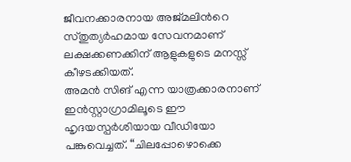ജീവനക്കാരനായ അജ്മലിൻറെ സ്തുത്യർഹമായ സേവനമാണ് ലക്ഷക്കണക്കിന് ആളുകളുടെ മനസ്സ് കീഴടക്കിയത്.
അമൻ സിങ് എന്ന യാത്രക്കാരനാണ് ഇൻസ്റ്റാഗ്രാമിലൂടെ ഈ ഹൃദയസ്പർശിയായ വീഡിയോ പങ്കുവെച്ചത്. “ചിലപ്പോഴൊക്കെ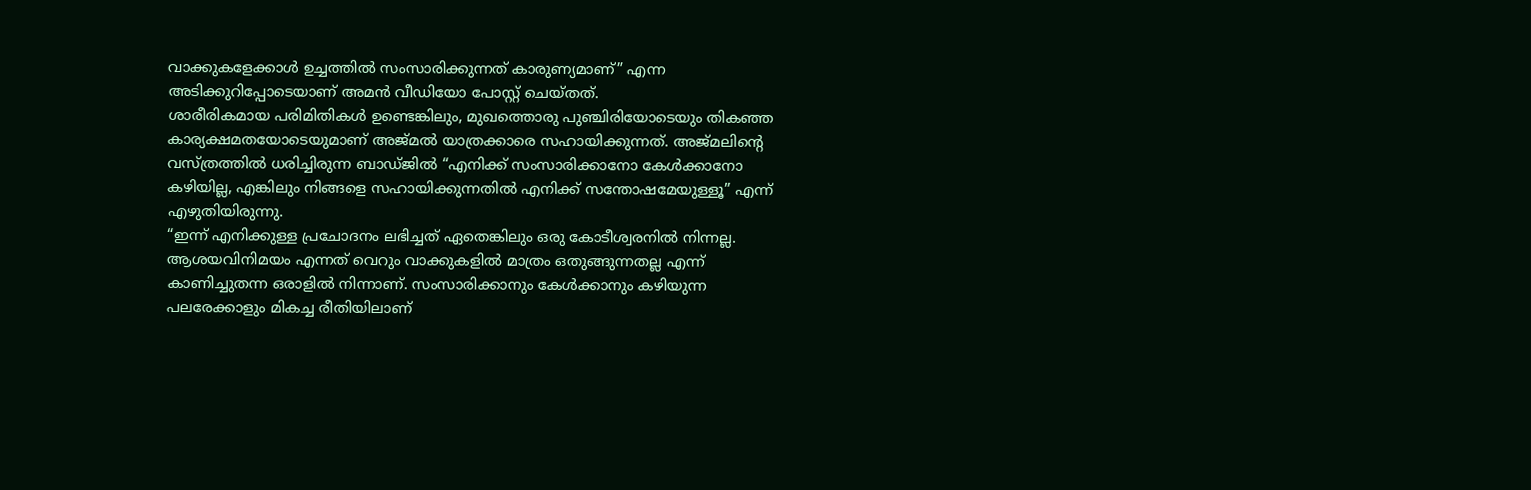വാക്കുകളേക്കാൾ ഉച്ചത്തിൽ സംസാരിക്കുന്നത് കാരുണ്യമാണ്” എന്ന അടിക്കുറിപ്പോടെയാണ് അമൻ വീഡിയോ പോസ്റ്റ് ചെയ്തത്.
ശാരീരികമായ പരിമിതികൾ ഉണ്ടെങ്കിലും, മുഖത്തൊരു പുഞ്ചിരിയോടെയും തികഞ്ഞ കാര്യക്ഷമതയോടെയുമാണ് അജ്മൽ യാത്രക്കാരെ സഹായിക്കുന്നത്. അജ്മലിന്റെ വസ്ത്രത്തിൽ ധരിച്ചിരുന്ന ബാഡ്ജിൽ “എനിക്ക് സംസാരിക്കാനോ കേൾക്കാനോ കഴിയില്ല, എങ്കിലും നിങ്ങളെ സഹായിക്കുന്നതിൽ എനിക്ക് സന്തോഷമേയുള്ളൂ” എന്ന് എഴുതിയിരുന്നു.
“ഇന്ന് എനിക്കുള്ള പ്രചോദനം ലഭിച്ചത് ഏതെങ്കിലും ഒരു കോടീശ്വരനിൽ നിന്നല്ല. ആശയവിനിമയം എന്നത് വെറും വാക്കുകളിൽ മാത്രം ഒതുങ്ങുന്നതല്ല എന്ന് കാണിച്ചുതന്ന ഒരാളിൽ നിന്നാണ്. സംസാരിക്കാനും കേൾക്കാനും കഴിയുന്ന പലരേക്കാളും മികച്ച രീതിയിലാണ്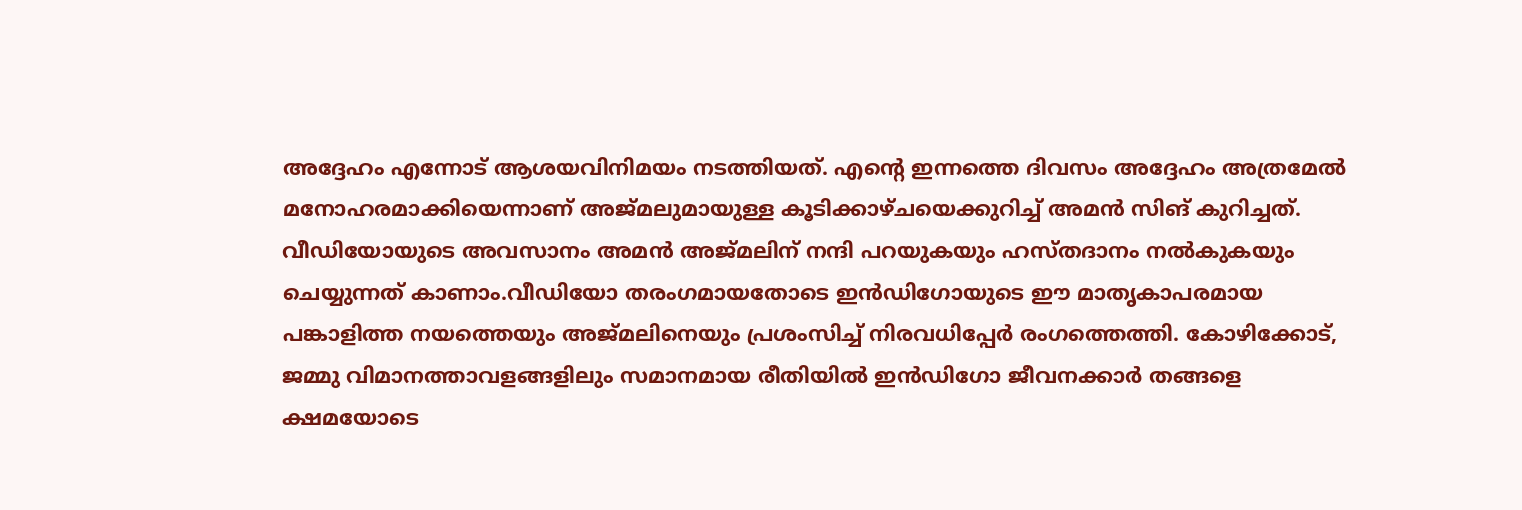അദ്ദേഹം എന്നോട് ആശയവിനിമയം നടത്തിയത്. എന്റെ ഇന്നത്തെ ദിവസം അദ്ദേഹം അത്രമേൽ മനോഹരമാക്കിയെന്നാണ് അജ്മലുമായുള്ള കൂടിക്കാഴ്ചയെക്കുറിച്ച് അമൻ സിങ് കുറിച്ചത്.
വീഡിയോയുടെ അവസാനം അമൻ അജ്മലിന് നന്ദി പറയുകയും ഹസ്തദാനം നൽകുകയും ചെയ്യുന്നത് കാണാം.വീഡിയോ തരംഗമായതോടെ ഇൻഡിഗോയുടെ ഈ മാതൃകാപരമായ പങ്കാളിത്ത നയത്തെയും അജ്മലിനെയും പ്രശംസിച്ച് നിരവധിപ്പേർ രംഗത്തെത്തി. കോഴിക്കോട്, ജമ്മു വിമാനത്താവളങ്ങളിലും സമാനമായ രീതിയിൽ ഇൻഡിഗോ ജീവനക്കാർ തങ്ങളെ ക്ഷമയോടെ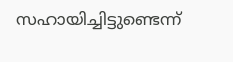സഹായിച്ചിട്ടുണ്ടെന്ന്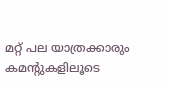മറ്റ് പല യാത്രക്കാരും കമന്റുകളിലൂടെ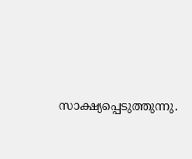സാക്ഷ്യപ്പെടുത്തുന്നു.